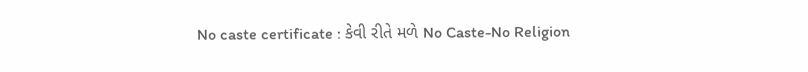No caste certificate : કેવી રીતે મળે No Caste-No Religion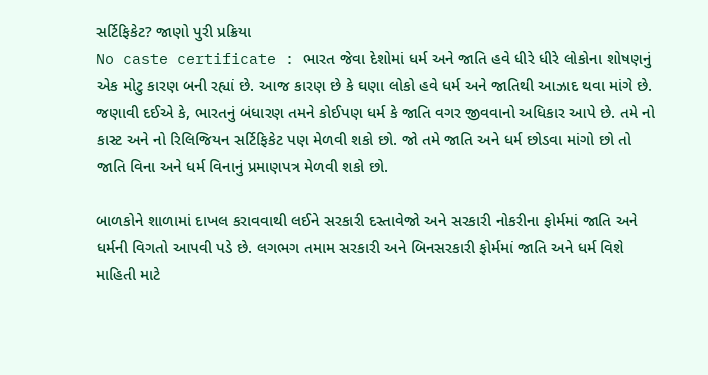સર્ટિફિકેટ? જાણો પુરી પ્રક્રિયા
No caste certificate : ભારત જેવા દેશોમાં ધર્મ અને જાતિ હવે ધીરે ધીરે લોકોના શોષણનું એક મોટુ કારણ બની રહ્યાં છે. આજ કારણ છે કે ઘણા લોકો હવે ધર્મ અને જાતિથી આઝાદ થવા માંગે છે.
જણાવી દઈએ કે, ભારતનું બંધારણ તમને કોઈપણ ધર્મ કે જાતિ વગર જીવવાનો અધિકાર આપે છે. તમે નો કાસ્ટ અને નો રિલિજિયન સર્ટિફિકેટ પણ મેળવી શકો છો. જો તમે જાતિ અને ધર્મ છોડવા માંગો છો તો જાતિ વિના અને ધર્મ વિનાનું પ્રમાણપત્ર મેળવી શકો છો.

બાળકોને શાળામાં દાખલ કરાવવાથી લઈને સરકારી દસ્તાવેજો અને સરકારી નોકરીના ફોર્મમાં જાતિ અને ધર્મની વિગતો આપવી પડે છે. લગભગ તમામ સરકારી અને બિનસરકારી ફોર્મમાં જાતિ અને ધર્મ વિશે માહિતી માટે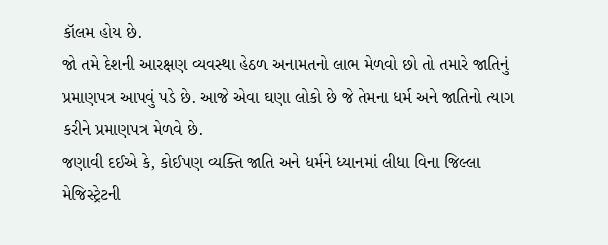કૉલમ હોય છે.
જો તમે દેશની આરક્ષણ વ્યવસ્થા હેઠળ અનામતનો લાભ મેળવો છો તો તમારે જાતિનું પ્રમાણપત્ર આપવું પડે છે. આજે એવા ઘણા લોકો છે જે તેમના ધર્મ અને જાતિનો ત્યાગ કરીને પ્રમાણપત્ર મેળવે છે.
જણાવી દઈએ કે, કોઈપણ વ્યક્તિ જાતિ અને ધર્મને ધ્યાનમાં લીધા વિના જિલ્લા મેજિસ્ટ્રેટની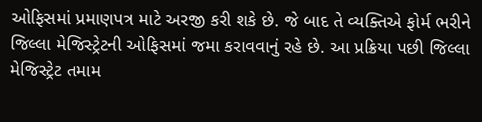ઓફિસમાં પ્રમાણપત્ર માટે અરજી કરી શકે છે. જે બાદ તે વ્યક્તિએ ફોર્મ ભરીને જિલ્લા મેજિસ્ટ્રેટની ઓફિસમાં જમા કરાવવાનું રહે છે. આ પ્રક્રિયા પછી જિલ્લા મેજિસ્ટ્રેટ તમામ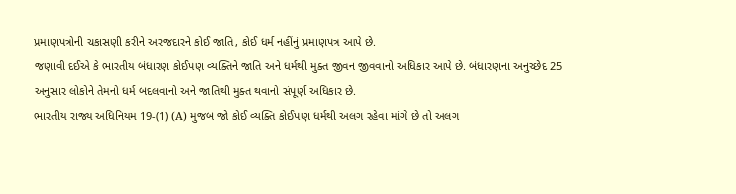પ્રમાણપત્રોની ચકાસણી કરીને અરજદારને કોઈ જાતિ, કોઈ ધર્મ નહીંનું પ્રમાણપત્ર આપે છે.
જણાવી દઈએ કે ભારતીય બંધારણ કોઈપણ વ્યક્તિને જાતિ અને ધર્મથી મુક્ત જીવન જીવવાનો અધિકાર આપે છે. બંધારણના અનુચ્છેદ 25 અનુસાર લોકોને તેમનો ધર્મ બદલવાનો અને જાતિથી મુક્ત થવાનો સંપૂર્ણ અધિકાર છે.
ભારતીય રાજ્ય અધિનિયમ 19-(1) (A) મુજબ જો કોઈ વ્યક્તિ કોઈપણ ધર્મથી અલગ રહેવા માંગે છે તો અલગ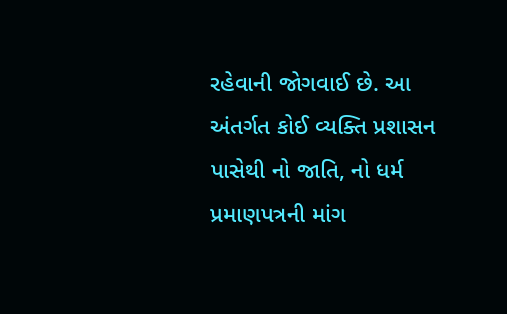રહેવાની જોગવાઈ છે. આ અંતર્ગત કોઈ વ્યક્તિ પ્રશાસન પાસેથી નો જાતિ, નો ધર્મ પ્રમાણપત્રની માંગ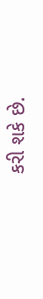કરી શકે છે.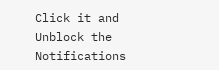Click it and Unblock the Notifications